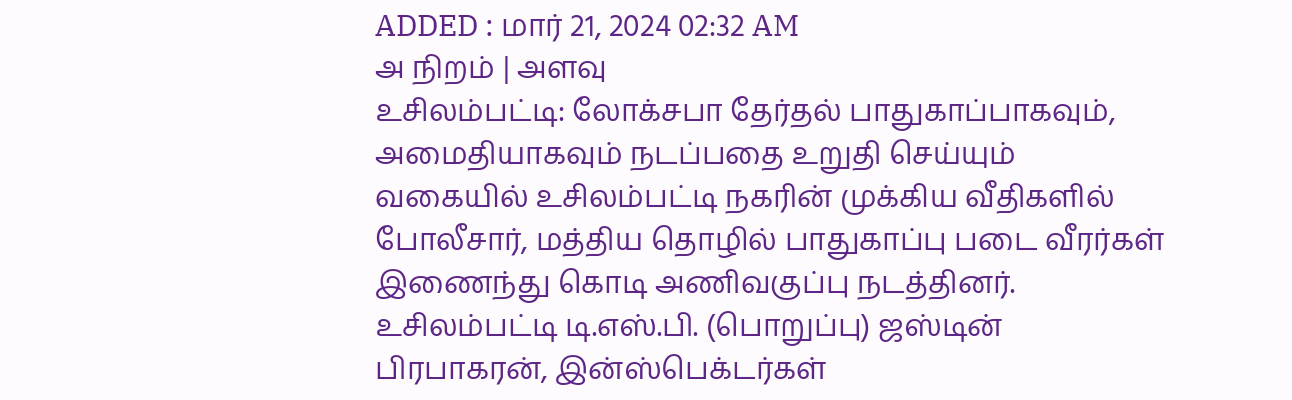ADDED : மார் 21, 2024 02:32 AM
அ நிறம் | அளவு
உசிலம்பட்டி: லோக்சபா தேர்தல் பாதுகாப்பாகவும், அமைதியாகவும் நடப்பதை உறுதி செய்யும் வகையில் உசிலம்பட்டி நகரின் முக்கிய வீதிகளில் போலீசார், மத்திய தொழில் பாதுகாப்பு படை வீரர்கள் இணைந்து கொடி அணிவகுப்பு நடத்தினர்.
உசிலம்பட்டி டி.எஸ்.பி. (பொறுப்பு) ஜஸ்டின் பிரபாகரன், இன்ஸ்பெக்டர்கள்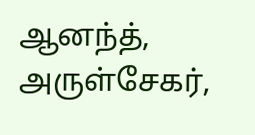ஆனந்த், அருள்சேகர்,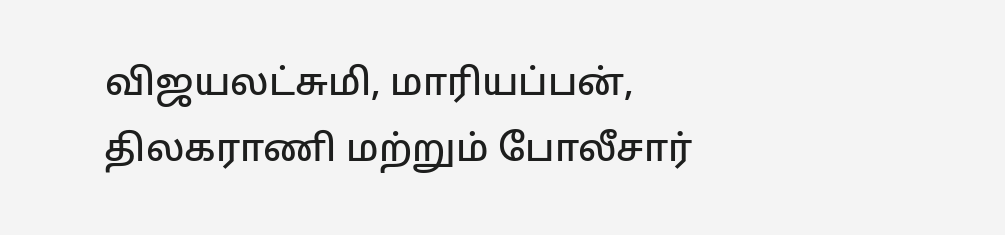விஜயலட்சுமி, மாரியப்பன், திலகராணி மற்றும் போலீசார்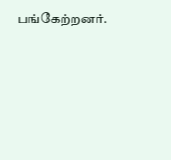பங்கேற்றனர்.